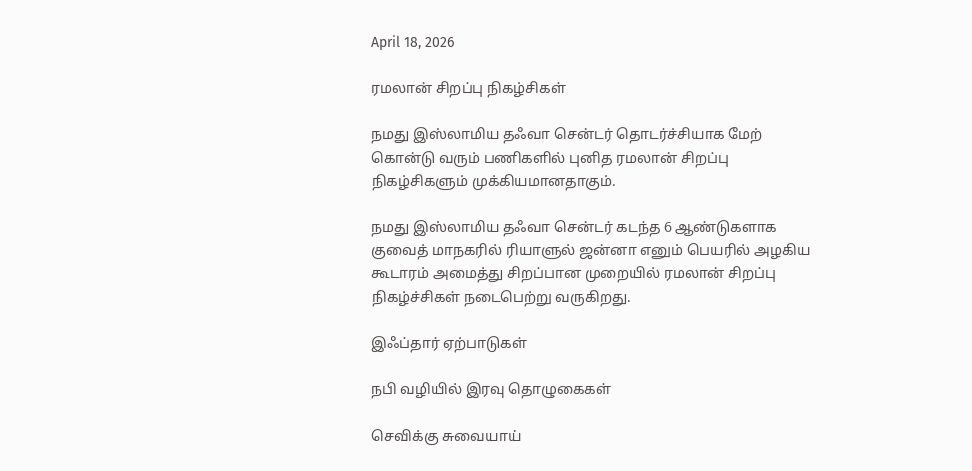April 18, 2026

ரமலான் சிறப்பு நிகழ்சிகள்

நமது இஸ்லாமிய தஃவா சென்டர் தொடர்ச்சியாக மேற் கொன்டு வரும் பணிகளில் புனித ரமலான் சிறப்பு நிகழ்சிகளும் முக்கியமானதாகும்.

நமது இஸ்லாமிய தஃவா சென்டர் கடந்த 6 ஆண்டுகளாக குவைத் மாநகரில் ரியாளுல் ஜன்னா எனும் பெயரில் அழகிய கூடாரம் அமைத்து சிறப்பான முறையில் ரமலான் சிறப்பு நிகழ்ச்சிகள் நடைபெற்று வருகிறது.

இஃப்தார் ஏற்பாடுகள்

நபி வழியில் இரவு தொழுகைகள்

செவிக்கு சுவையாய்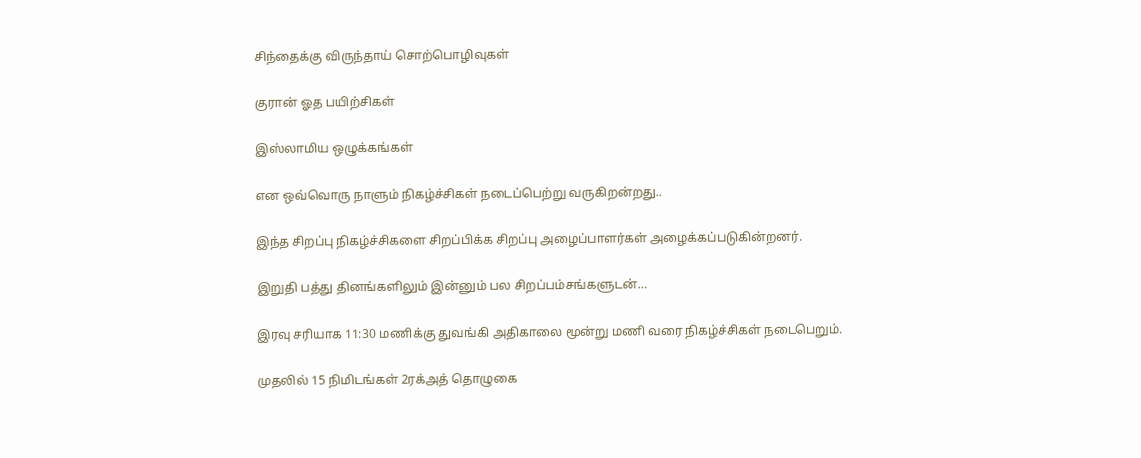சிந்தைக்கு விருந்தாய் சொற்பொழிவுகள்

குரான் ஓத பயிற்சிகள்

இஸ்லாமிய ஒழுக்கங்கள்

என ஒவ்வொரு நாளும் நிகழ்ச்சிகள் நடைப்பெற்று வருகிறன்றது..

இந்த சிறப்பு நிகழ்ச்சிகளை சிறப்பிக்க சிறப்பு அழைப்பாளர்கள் அழைக்கப்படுகின்றனர்.

இறுதி பத்து தினங்களிலும் இன்னும் பல சிறப்பம்சங்களுடன்…

இரவு சரியாக 11:30 மணிக்கு துவங்கி அதிகாலை மூன்று மணி வரை நிகழ்ச்சிகள் நடைபெறும்.

முதலில் 15 நிமிடங்கள் 2ரக்அத் தொழுகை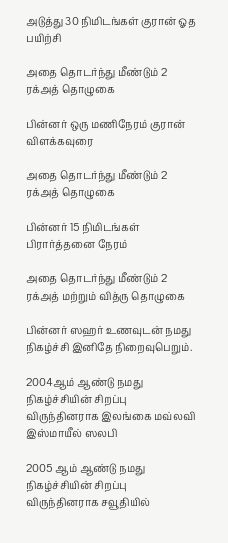அடுத்து 30 நிமிடங்கள் குரான் ஓத பயிற்சி

அதை தொடர்ந்து மீண்டும் 2 ரக்அத் தொழுகை

பின்னர் ஒரு மணிநேரம் குரான் விளக்கவுரை

அதை தொடர்ந்து மீண்டும் 2 ரக்அத் தொழுகை

பின்னர் 15 நிமிடங்கள் பிரார்த்தனை நேரம்

அதை தொடர்ந்து மீண்டும் 2 ரக்அத் மற்றும் வித்ரு தொழுகை

பின்னர் ஸஹர் உணவுடன் நமது நிகழ்ச்சி இனிதே நிறைவுபெறும்.

2004ஆம் ஆண்டு நமது நிகழ்ச்சியின் சிறப்பு விருந்தினராக இலங்கை மவ்லவி இஸ்மாயீல் ஸலபி

2005 ஆம் ஆண்டு நமது நிகழ்ச்சியின் சிறப்பு விருந்தினராக சவூதியில்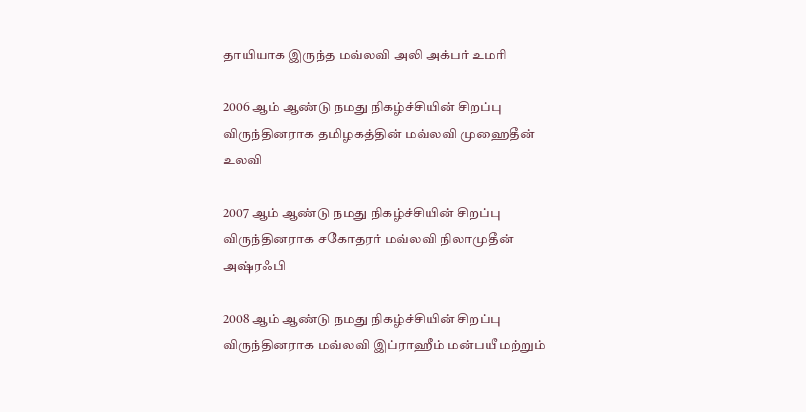தாயியாக இருந்த மவ்லவி அலி அக்பர் உமரி

2006 ஆம் ஆண்டு நமது நிகழ்ச்சியின் சிறப்பு விருந்தினராக தமிழகத்தின் மவ்லவி முஹைதீன் உலவி

2007 ஆம் ஆண்டு நமது நிகழ்ச்சியின் சிறப்பு விருந்தினராக சகோதரர் மவ்லவி நிலாமுதீன் அஷ்ரஃபி

2008 ஆம் ஆண்டு நமது நிகழ்ச்சியின் சிறப்பு விருந்தினராக மவ்லவி இப்ராஹீம் மன்பயீ மற்றும்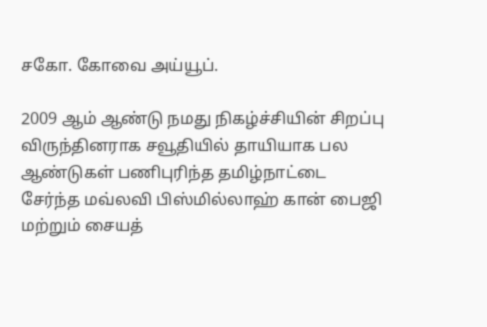சகோ. கோவை அய்யூப்.

2009 ஆம் ஆண்டு நமது நிகழ்ச்சியின் சிறப்பு விருந்தினராக சவூதியில் தாயியாக பல ஆண்டுகள் பணிபுரிந்த தமிழ்நாட்டை சேர்ந்த மவ்லவி பிஸ்மில்லாஹ் கான் பைஜி மற்றும் சையத்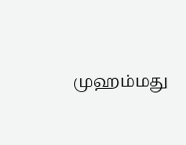முஹம்மது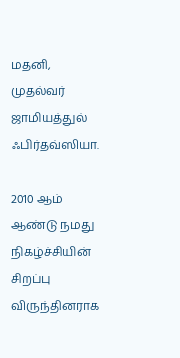மதனி, முதல்வர் ஜாமியத்துல் ஃபிர்தவ்ஸியா.

2010 ஆம் ஆண்டு நமது நிகழ்ச்சியின் சிறப்பு விருந்தினராக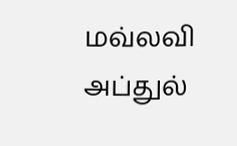மவ்லவி அப்துல்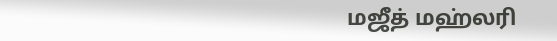மஜீத் மஹ்லரி